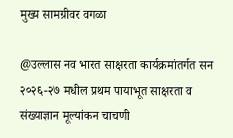मुख्य सामग्रीवर वगळा

@उल्लास नव भारत साक्षरता कार्यक्रमांतर्गत सन २०२६-२७ मधील प्रथम पायाभूत साक्षरता व संख्याज्ञान मूल्यांकन चाचणी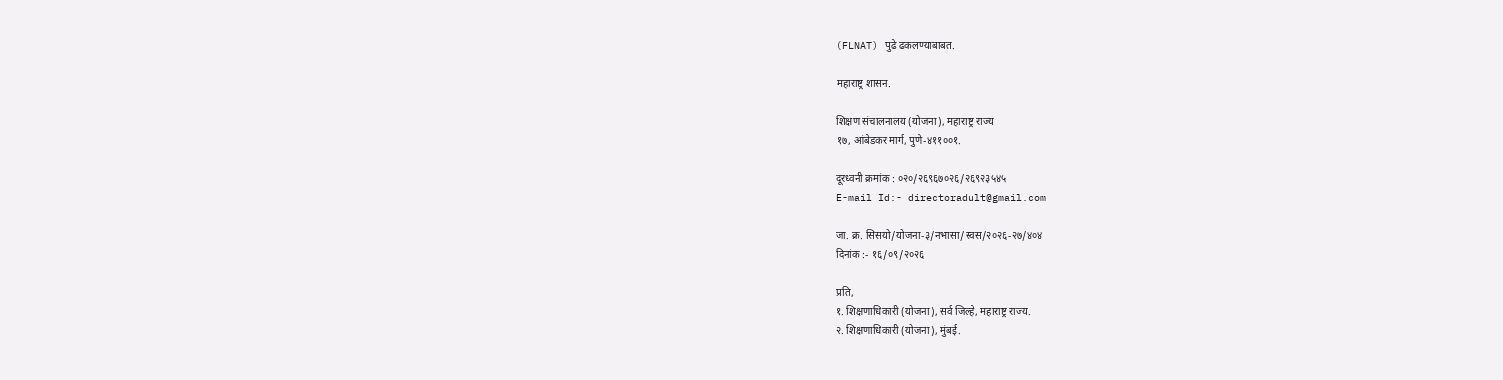(FLNAT) पुढे ढकलण्याबाबत.

महाराष्ट्र शासन.

शिक्षण संचालनालय (योजना), महाराष्ट्र राज्य
१७, आंबेडकर मार्ग, पुणे-४११००१.

दूरध्वनी क्रमांक : ०२०/२६९६७०२६/२६९२३५४५
E-mail Id:- directoradult@gmail.com

जा. क्र. सिसयो/योजना-३/नभासा/स्वस/२०२६-२७/४०४
दिनांक :- १६/०९/२०२६

प्रति,
१. शिक्षणाधिकारी (योजना), सर्व जिल्हे, महाराष्ट्र राज्य.
२. शिक्षणाधिकारी (योजना), मुंबई.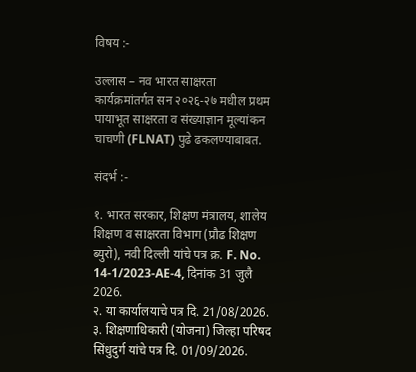विषय :-

उल्लास – नव भारत साक्षरता कार्यक्रमांतर्गत सन २०२६-२७ मधील प्रथम पायाभूत साक्षरता व संख्याज्ञान मूल्यांकन चाचणी (FLNAT) पुढे ढकलण्याबाबत.

संदर्भ :-

१. भारत सरकार, शिक्षण मंत्रालय, शालेय शिक्षण व साक्षरता विभाग (प्रौढ शिक्षण ब्युरो), नवी दिल्ली यांचे पत्र क्र. F. No. 14-1/2023-AE-4, दिनांक 31 जुलै 2026.
२. या कार्यालयाचे पत्र दि. 21/08/2026.
३. शिक्षणाधिकारी (योजना) जिल्हा परिषद सिंधुदुर्ग यांचे पत्र दि. 01/09/2026.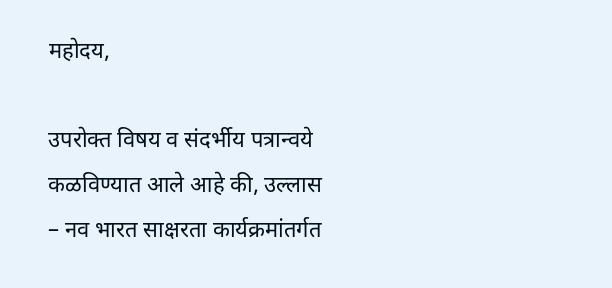महोदय,

उपरोक्त विषय व संदर्भीय पत्रान्वये कळविण्यात आले आहे की, उल्लास – नव भारत साक्षरता कार्यक्रमांतर्गत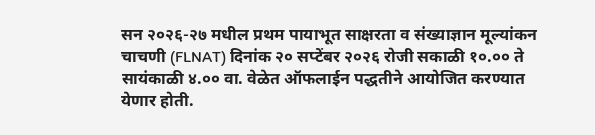सन २०२६-२७ मधील प्रथम पायाभूत साक्षरता व संख्याज्ञान मूल्यांकन चाचणी (FLNAT) दिनांक २० सप्टेंबर २०२६ रोजी सकाळी १०.०० ते सायंकाळी ४.०० वा. वेळेत ऑफलाईन पद्धतीने आयोजित करण्यात येणार होती.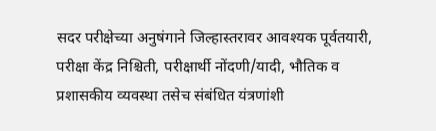सदर परीक्षेच्या अनुषंगाने जिल्हास्तरावर आवश्यक पूर्वतयारी, परीक्षा केंद्र निश्चिती, परीक्षार्थी नोंदणी/यादी, भौतिक व प्रशासकीय व्यवस्था तसेच संबंधित यंत्रणांशी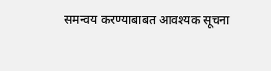समन्वय करण्याबाबत आवश्यक सूचना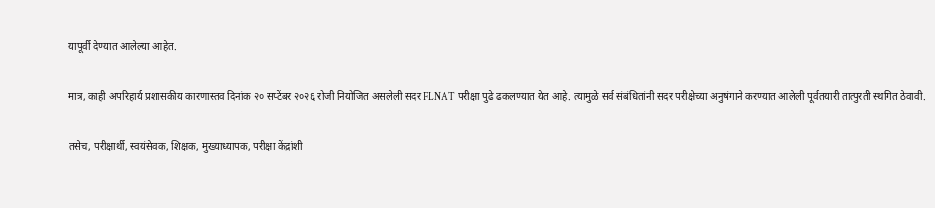यापूर्वी देण्यात आलेल्या आहेत.

मात्र, काही अपरिहार्य प्रशासकीय कारणास्तव दिनांक २० सप्टेंबर २०२६ रोजी नियोजित असलेली सदर FLNAT परीक्षा पुढे ढकलण्यात येत आहे. त्यामुळे सर्व संबंधितांनी सदर परीक्षेच्या अनुषंगाने करण्यात आलेली पूर्वतयारी तात्पुरती स्थगित ठेवावी.

तसेच, परीक्षार्थी, स्वयंसेवक, शिक्षक, मुख्याध्यापक, परीक्षा केंद्रांशी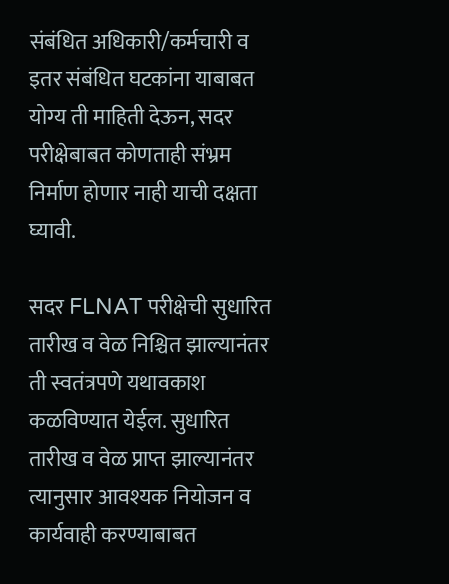संबंधित अधिकारी/कर्मचारी व इतर संबंधित घटकांना याबाबत योग्य ती माहिती देऊन, सदर परीक्षेबाबत कोणताही संभ्रम निर्माण होणार नाही याची दक्षता घ्यावी.

सदर FLNAT परीक्षेची सुधारित तारीख व वेळ निश्चित झाल्यानंतर ती स्वतंत्रपणे यथावकाश कळविण्यात येईल. सुधारित तारीख व वेळ प्राप्त झाल्यानंतर त्यानुसार आवश्यक नियोजन व कार्यवाही करण्याबाबत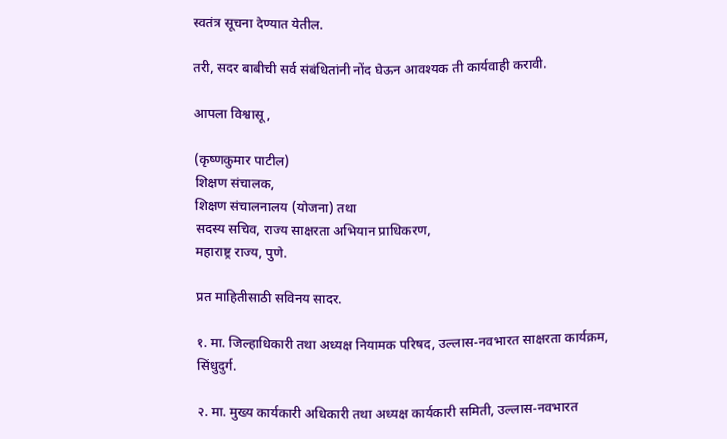स्वतंत्र सूचना देण्यात येतील.

तरी, सदर बाबीची सर्व संबंधितांनी नोंद घेऊन आवश्यक ती कार्यवाही करावी.

आपला विश्वासू,

(कृष्णकुमार पाटील)
शिक्षण संचालक,
शिक्षण संचालनालय (योजना) तथा
सदस्य सचिव, राज्य साक्षरता अभियान प्राधिकरण,
महाराष्ट्र राज्य, पुणे.

प्रत माहितीसाठी सविनय सादर.

१. मा. जिल्हाधिकारी तथा अध्यक्ष नियामक परिषद, उल्लास-नवभारत साक्षरता कार्यक्रम, सिंधुदुर्ग.

२. मा. मुख्य कार्यकारी अधिकारी तथा अध्यक्ष कार्यकारी समिती, उल्लास-नवभारत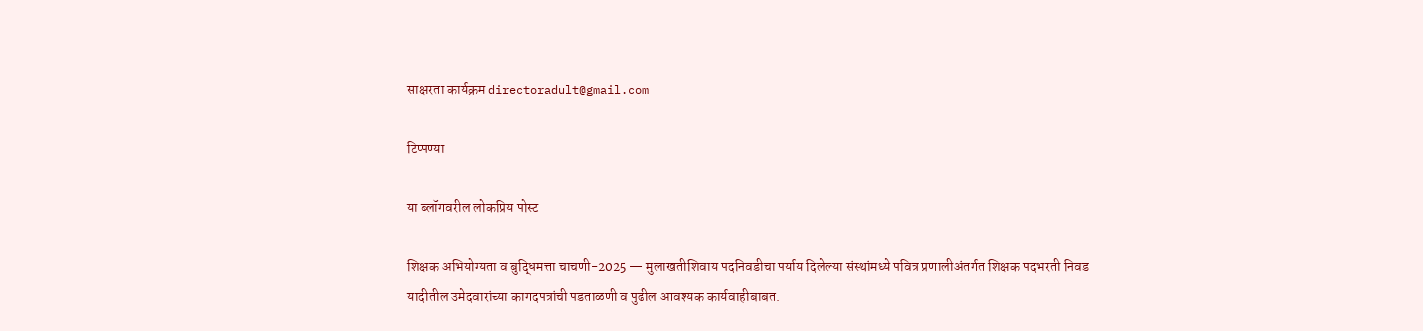साक्षरता कार्यक्रम directoradult@gmail.com

टिप्पण्या

या ब्लॉगवरील लोकप्रिय पोस्ट

शिक्षक अभियोग्यता व बुद्धिमत्ता चाचणी-2025 — मुलाखतीशिवाय पदनिवडीचा पर्याय दिलेल्या संस्थांमध्ये पवित्र प्रणालीअंतर्गत शिक्षक पदभरती निवड यादीतील उमेदवारांच्या कागदपत्रांची पडताळणी व पुढील आवश्यक कार्यवाहीबाबत.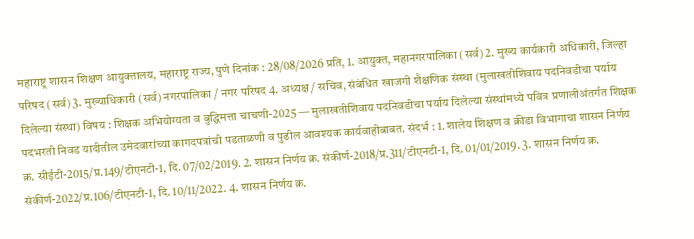महाराष्ट्र शासन शिक्षण आयुक्तालय, महाराष्ट्र राज्य, पुणे दिनांक : 28/08/2026 प्रति, 1. आयुक्त, महानगरपालिका (सर्व) 2. मुख्य कार्यकारी अधिकारी, जिल्हा परिषद (सर्व) 3. मुख्याधिकारी (सर्व) नगरपालिका / नगर परिषद 4. अध्यक्ष / सचिव, संबंधित खाजगी शैक्षणिक संस्था (मुलाखतीशिवाय पदनिवडीचा पर्याय दिलेल्या संस्था) विषय : शिक्षक अभियोग्यता व बुद्धिमत्ता चाचणी-2025 — मुलाखतीशिवाय पदनिवडीचा पर्याय दिलेल्या संस्थांमध्ये पवित्र प्रणालीअंतर्गत शिक्षक पदभरती निवड यादीतील उमेदवारांच्या कागदपत्रांची पडताळणी व पुढील आवश्यक कार्यवाहीबाबत. संदर्भ : 1. शालेय शिक्षण व क्रीडा विभागाचा शासन निर्णय क्र. सीईटी-2015/प्र.149/टीएनटी-1, दि. 07/02/2019. 2. शासन निर्णय क्र. संकीर्ण-2018/प्र.311/टीएनटी-1, दि. 01/01/2019. 3. शासन निर्णय क्र. संकीर्ण-2022/प्र.106/टीएनटी-1, दि. 10/11/2022. 4. शासन निर्णय क्र.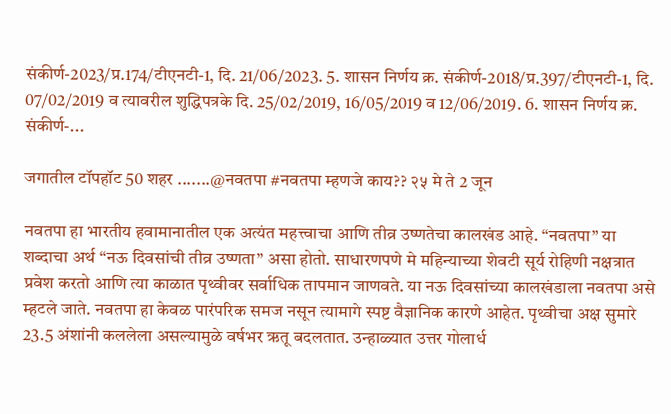संकीर्ण-2023/प्र.174/टीएनटी-1, दि. 21/06/2023. 5. शासन निर्णय क्र. संकीर्ण-2018/प्र.397/टीएनटी-1, दि. 07/02/2019 व त्यावरील शुद्धिपत्रके दि. 25/02/2019, 16/05/2019 व 12/06/2019. 6. शासन निर्णय क्र. संकीर्ण-...

जगातील टॉपहॉट 50 शहर .......@नवतपा #नवतपा म्हणजे काय?? २५ मे ते 2 जून

नवतपा हा भारतीय हवामानातील एक अत्यंत महत्त्वाचा आणि तीव्र उष्णतेचा कालखंड आहे. “नवतपा” या शब्दाचा अर्थ “नऊ दिवसांची तीव्र उष्णता” असा होतो. साधारणपणे मे महिन्याच्या शेवटी सूर्य रोहिणी नक्षत्रात प्रवेश करतो आणि त्या काळात पृथ्वीवर सर्वाधिक तापमान जाणवते. या नऊ दिवसांच्या कालखंडाला नवतपा असे म्हटले जाते. नवतपा हा केवळ पारंपरिक समज नसून त्यामागे स्पष्ट वैज्ञानिक कारणे आहेत. पृथ्वीचा अक्ष सुमारे 23.5 अंशांनी कललेला असल्यामुळे वर्षभर ऋतू बदलतात. उन्हाळ्यात उत्तर गोलार्ध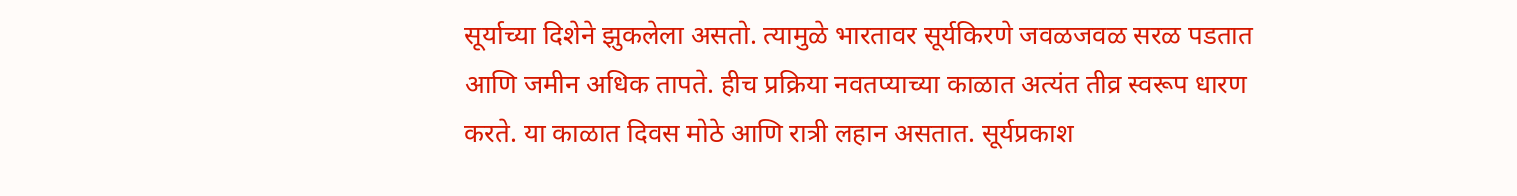सूर्याच्या दिशेने झुकलेला असतो. त्यामुळे भारतावर सूर्यकिरणे जवळजवळ सरळ पडतात आणि जमीन अधिक तापते. हीच प्रक्रिया नवतप्याच्या काळात अत्यंत तीव्र स्वरूप धारण करते. या काळात दिवस मोठे आणि रात्री लहान असतात. सूर्यप्रकाश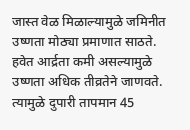जास्त वेळ मिळाल्यामुळे जमिनीत उष्णता मोठ्या प्रमाणात साठते. हवेत आर्द्रता कमी असल्यामुळे उष्णता अधिक तीव्रतेने जाणवते. त्यामुळे दुपारी तापमान 45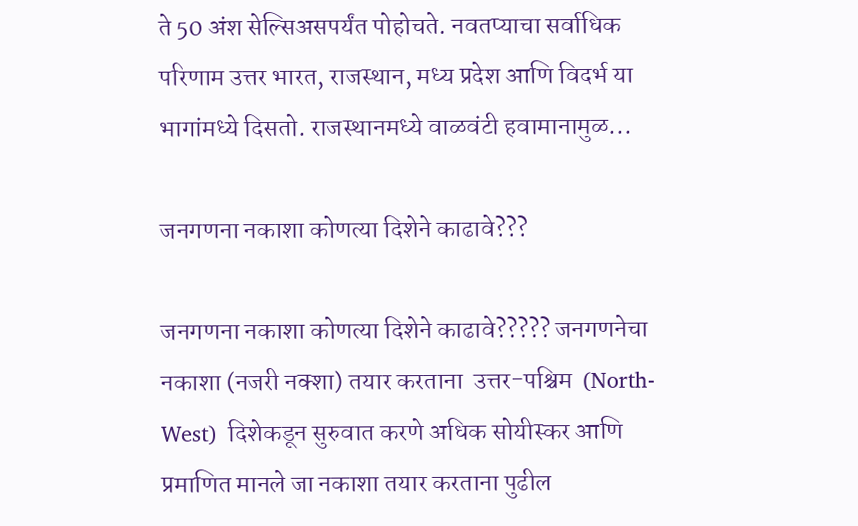ते 50 अंश सेल्सिअसपर्यंत पोहोचते. नवतप्याचा सर्वाधिक परिणाम उत्तर भारत, राजस्थान, मध्य प्रदेश आणि विदर्भ या भागांमध्ये दिसतो. राजस्थानमध्ये वाळवंटी हवामानामुळ...

जनगणना नकाशा कोणत्या दिशेने काढावे???

जनगणना नकाशा कोणत्या दिशेने काढावे????? जनगणनेचा नकाशा (नजरी नक्शा) तयार करताना  उत्तर-पश्चिम  (North-West)  दिशेकडून सुरुवात करणे अधिक सोयीस्कर आणि प्रमाणित मानले जा नकाशा तयार करताना पुढील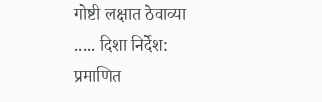गोष्टी लक्षात ठेवाव्या ..... दिशा निर्देश:  प्रमाणित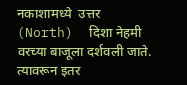नकाशामध्ये  उत्तर (North)  दिशा नेहमी वरच्या बाजूला दर्शवली जाते. त्यावरून इतर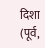दिशा (पूर्व,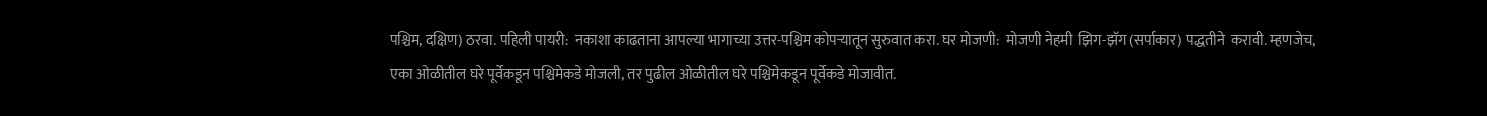पश्चिम, दक्षिण) ठरवा. पहिली पायरी:  नकाशा काढताना आपल्या भागाच्या उत्तर-पश्चिम कोपऱ्यातून सुरुवात करा. घर मोजणी:  मोजणी नेहमी  झिग-झॅग (सर्पाकार) पद्धतीने  करावी. म्हणजेच, एका ओळीतील घरे पूर्वेकडून पश्चिमेकडे मोजली, तर पुढील ओळीतील घरे पश्चिमेकडून पूर्वेकडे मोजावीत.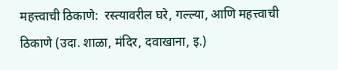महत्त्वाची ठिकाणे:  रस्त्यावरील घरे, गल्ल्या, आणि महत्त्वाची ठिकाणे (उदा. शाळा, मंदिर, दवाखाना, इ.)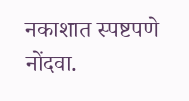नकाशात स्पष्टपणे नोंदवा.